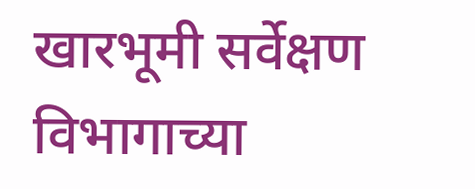खारभूमी सर्वेक्षण विभागाच्या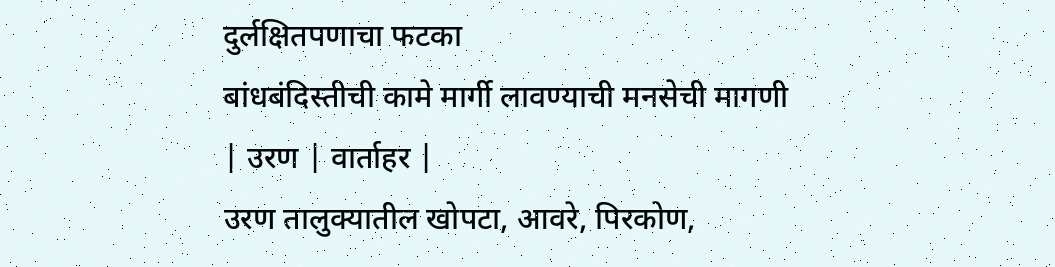दुर्लक्षितपणाचा फटका
बांधबंदिस्तीची कामे मार्गी लावण्याची मनसेची मागणी
| उरण | वार्ताहर |
उरण तालुक्यातील खोपटा, आवरे, पिरकोण,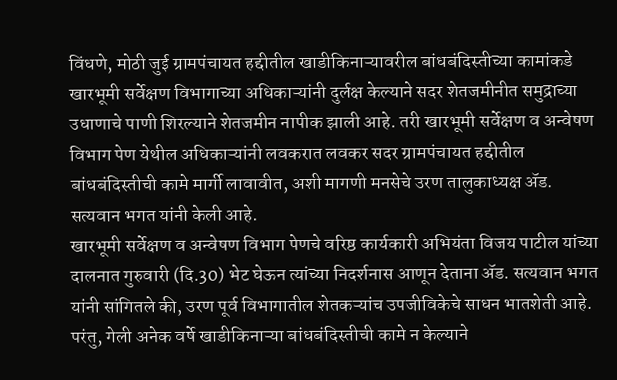विंधणे, मोठी जुई ग्रामपंचायत हद्दीतील खाडीकिनाऱ्यावरील बांधबंदिस्तीच्या कामांकडे खारभूमी सर्वेक्षण विभागाच्या अधिकाऱ्यांनी दुर्लक्ष केल्याने सदर शेतजमीनीत समुद्राच्या उधाणाचे पाणी शिरल्याने शेतजमीन नापीक झाली आहे. तरी खारभूमी सर्वेक्षण व अन्वेषण विभाग पेण येथील अधिकाऱ्यांनी लवकरात लवकर सदर ग्रामपंचायत हद्दीतील बांधबंदिस्तीची कामे मार्गी लावावीत, अशी मागणी मनसेचे उरण तालुकाध्यक्ष ॲड. सत्यवान भगत यांनी केली आहे.
खारभूमी सर्वेक्षण व अन्वेषण विभाग पेणचे वरिष्ठ कार्यकारी अभियंता विजय पाटील यांच्या दालनात गुरुवारी (दि.30) भेट घेऊन त्यांच्या निदर्शनास आणून देताना ॲड. सत्यवान भगत यांनी सांगितले की, उरण पूर्व विभागातील शेतकऱ्यांच उपजीविकेचे साधन भातशेती आहे. परंतु, गेली अनेक वर्षे खाडीकिनाऱ्या बांधबंदिस्तीची कामे न केल्याने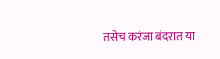तसेच करंजा बंदरात या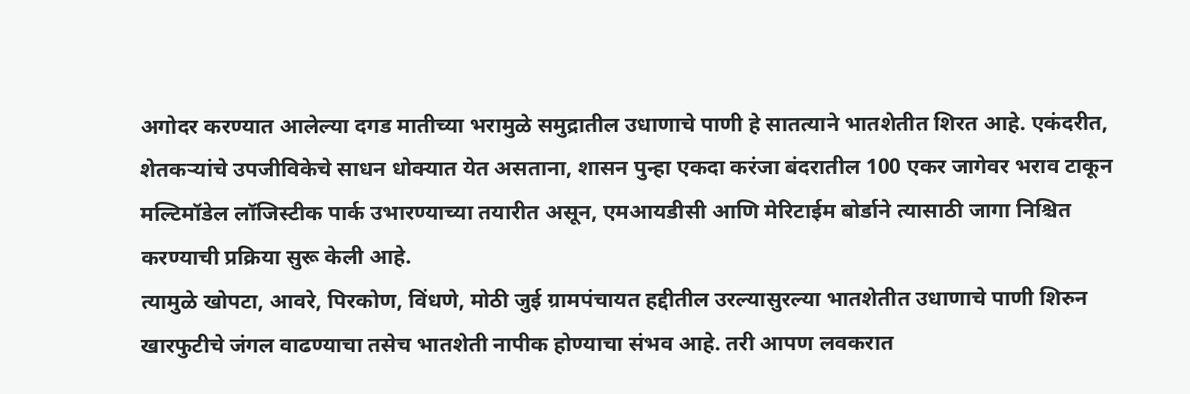अगोदर करण्यात आलेल्या दगड मातीच्या भरामुळे समुद्रातील उधाणाचे पाणी हे सातत्याने भातशेतीत शिरत आहे. एकंदरीत, शेतकऱ्यांचे उपजीविकेचे साधन धोक्यात येत असताना, शासन पुन्हा एकदा करंजा बंदरातील 100 एकर जागेवर भराव टाकून मल्टिमॉडेल लॉजिस्टीक पार्क उभारण्याच्या तयारीत असून, एमआयडीसी आणि मेरिटाईम बोर्डाने त्यासाठी जागा निश्चित करण्याची प्रक्रिया सुरू केली आहे.
त्यामुळे खोपटा, आवरे, पिरकोण, विंधणे, मोठी जुई ग्रामपंचायत हद्दीतील उरल्यासुरल्या भातशेतीत उधाणाचे पाणी शिरुन खारफुटीचे जंगल वाढण्याचा तसेच भातशेती नापीक होण्याचा संभव आहे. तरी आपण लवकरात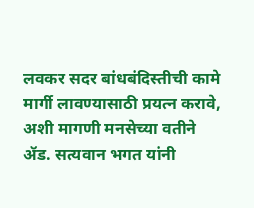लवकर सदर बांधबंदिस्तीची कामे मार्गी लावण्यासाठी प्रयत्न करावे, अशी मागणी मनसेच्या वतीने ॲड. सत्यवान भगत यांनी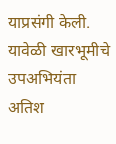याप्रसंगी केली. यावेळी खारभूमीचे उपअभियंता अतिश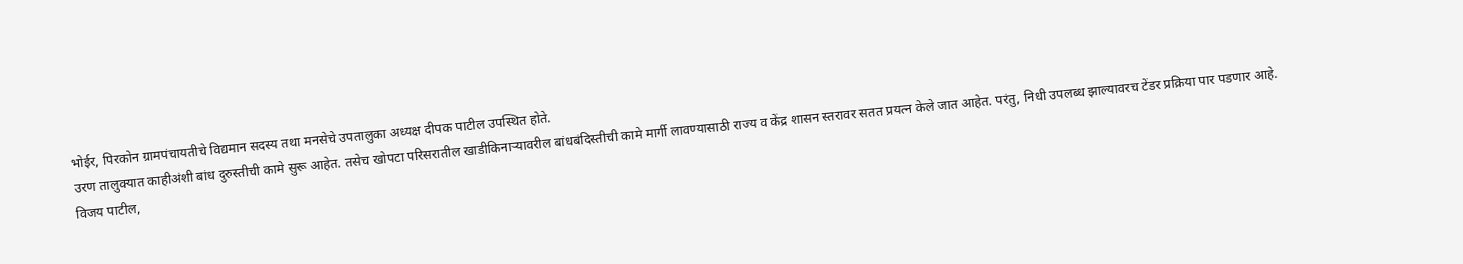भोईर, पिरकोन ग्रामपंचायतीचे विद्यमान सदस्य तथा मनसेचे उपतालुका अध्यक्ष दीपक पाटील उपस्थित होते.
उरण तालुक्यात काहीअंशी बांध दुरुस्तीची कामे सुरू आहेत. तसेच खोपटा परिसरातील खाडीकिनाऱ्यावरील बांधबंदिस्तीची कामे मार्गी लावण्यासाठी राज्य व केंद्र शासन स्तरावर सतत प्रयत्न केले जात आहेत. परंतु, निधी उपलब्ध झाल्यावरच टेंडर प्रक्रिया पार पडणार आहे.
विजय पाटील,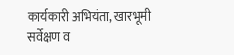कार्यकारी अभियंता, खारभूमी सर्वेक्षण व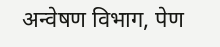अन्वेषण विभाग, पेण